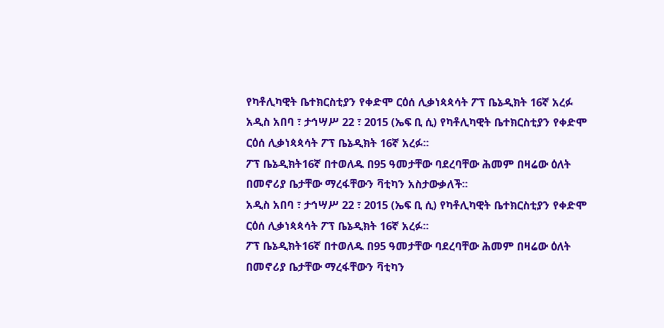የካቶሊካዊት ቤተክርስቲያን የቀድሞ ርዕሰ ሊቃነጳጳሳት ፖፕ ቤኔዲክት 16ኛ አረፉ
አዲስ አበባ ፣ ታኅሣሥ 22 ፣ 2015 (ኤፍ ቢ ሲ) የካቶሊካዊት ቤተክርስቲያን የቀድሞ ርዕሰ ሊቃነጳጳሳት ፖፕ ቤኔዲክት 16ኛ አረፉ፡፡
ፖፕ ቤኔዲክት16ኛ በተወለዱ በ95 ዓመታቸው ባደረባቸው ሕመም በዛሬው ዕለት በመኖሪያ ቤታቸው ማረፋቸውን ቫቲካን አስታውቃለች፡፡
አዲስ አበባ ፣ ታኅሣሥ 22 ፣ 2015 (ኤፍ ቢ ሲ) የካቶሊካዊት ቤተክርስቲያን የቀድሞ ርዕሰ ሊቃነጳጳሳት ፖፕ ቤኔዲክት 16ኛ አረፉ፡፡
ፖፕ ቤኔዲክት16ኛ በተወለዱ በ95 ዓመታቸው ባደረባቸው ሕመም በዛሬው ዕለት በመኖሪያ ቤታቸው ማረፋቸውን ቫቲካን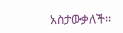አስታውቃለች፡፡